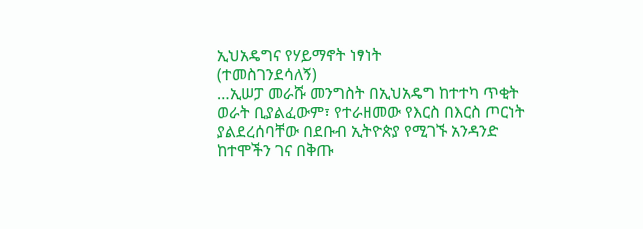ኢህአዴግና የሃይማኖት ነፃነት
(ተመስገንደሳለኝ)
…ኢሠፓ መራሹ መንግስት በኢህአዴግ ከተተካ ጥቂት ወራት ቢያልፈውም፣ የተራዘመው የእርስ በእርስ ጦርነት ያልደረሰባቸው በደቡብ ኢትዮጵያ የሚገኙ አንዳንድ ከተሞችን ገና በቅጡ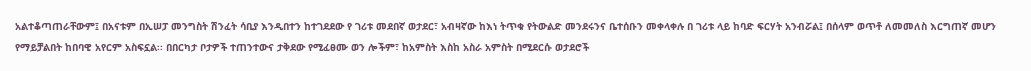አልተቆጣጠራቸውም፤ በአናቱም በኢሠፓ መንግስት ሽንፈት ሳቢያ እንዲበተን ከተገደደው የ ገሪቱ መደበኛ ወታደር፣ አብዛኛው ከእነ ትጥቁ የትውልድ መንደሩንና ቤተሰቡን መቀላቀሉ በ ገሪቱ ላይ ከባድ ፍርሃት አንብሯል፤ በሰላም ወጥቶ ለመመለስ እርግጠኛ መሆን የማይቻልበት ከበባዊ አየርም አስፍኗል፡፡ በበርካታ ቦታዎች ተጠንተውና ታቅደው የሚፈፀሙ ወን ሎችም፣ ከአምስት እስከ አስራ አምስት በሚደርሱ ወታደሮች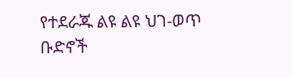የተደራጁ ልዩ ልዩ ህገ-ወጥ ቡድኖች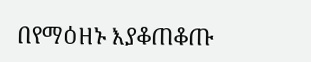በየማዕዘኑ እያቆጠቆጡ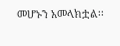መሆኑን አመላክቷል፡፡